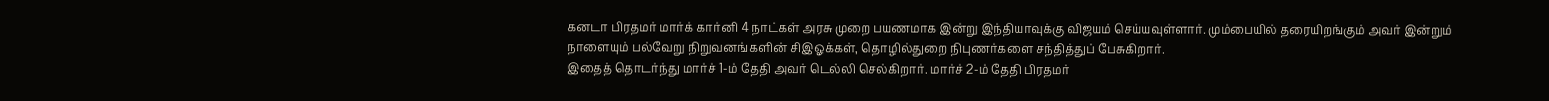கனடா பிரதமர் மார்க் கார்னி 4 நாட்கள் அரசு முறை பயணமாக இன்று இந்தியாவுக்கு விஜயம் செய்யவுள்ளார். மும்பையில் தரையிறங்கும் அவர் இன்றும் நாளையும் பல்வேறு நிறுவனங்களின் சிஇஓக்கள், தொழில்துறை நிபுணர்களை சந்தித்துப் பேசுகிறார்.
இதைத் தொடர்ந்து மார்ச் 1-ம் தேதி அவர் டெல்லி செல்கிறார். மார்ச் 2-ம் தேதி பிரதமர்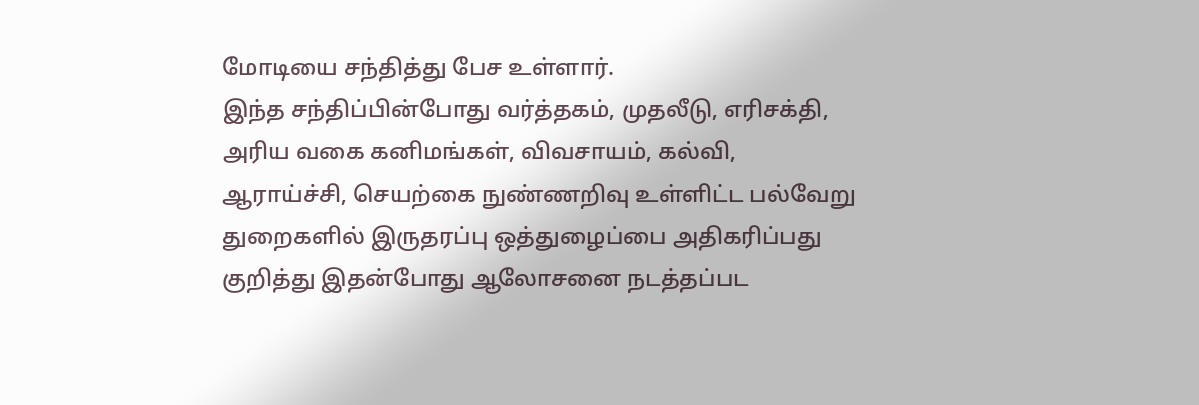மோடியை சந்தித்து பேச உள்ளார்.
இந்த சந்திப்பின்போது வர்த்தகம், முதலீடு, எரிசக்தி, அரிய வகை கனிமங்கள், விவசாயம், கல்வி, ஆராய்ச்சி, செயற்கை நுண்ணறிவு உள்ளிட்ட பல்வேறு துறைகளில் இருதரப்பு ஒத்துழைப்பை அதிகரிப்பது குறித்து இதன்போது ஆலோசனை நடத்தப்பட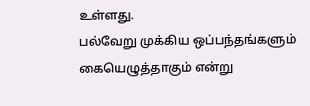உள்ளது.
பல்வேறு முக்கிய ஒப்பந்தங்களும் கையெழுத்தாகும் என்று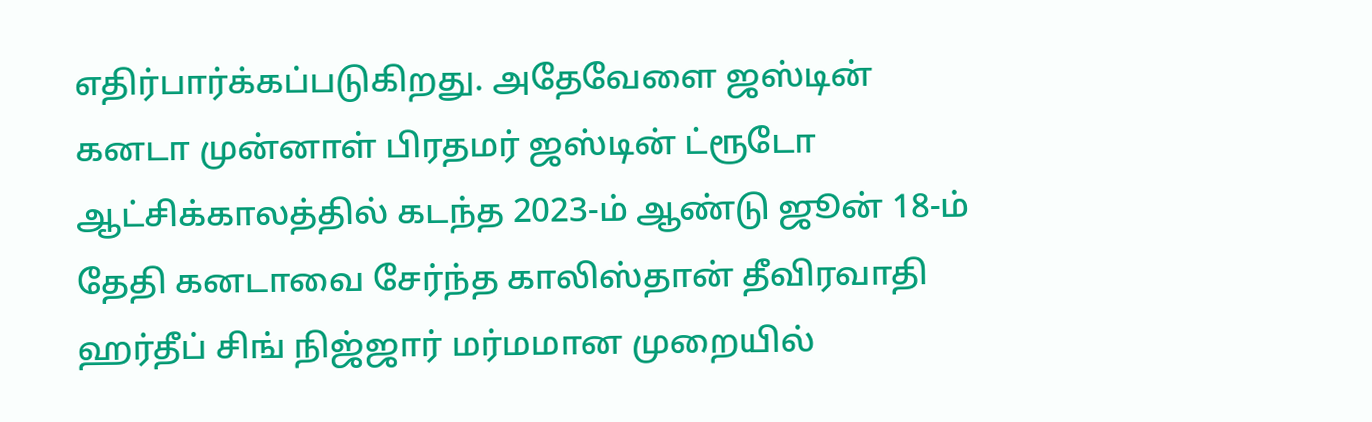எதிர்பார்க்கப்படுகிறது. அதேவேளை ஜஸ்டின் கனடா முன்னாள் பிரதமர் ஜஸ்டின் ட்ரூடோ ஆட்சிக்காலத்தில் கடந்த 2023-ம் ஆண்டு ஜூன் 18-ம் தேதி கனடாவை சேர்ந்த காலிஸ்தான் தீவிரவாதி ஹர்தீப் சிங் நிஜ்ஜார் மர்மமான முறையில்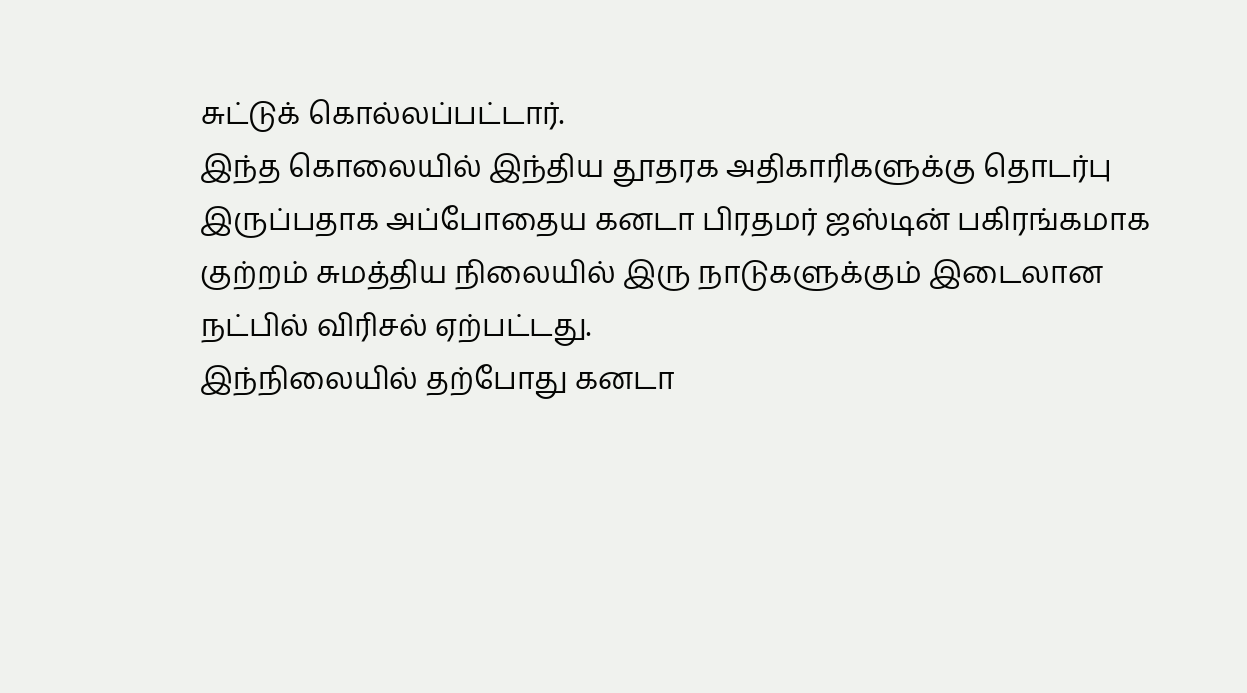சுட்டுக் கொல்லப்பட்டார்.
இந்த கொலையில் இந்திய தூதரக அதிகாரிகளுக்கு தொடர்பு இருப்பதாக அப்போதைய கனடா பிரதமர் ஜஸ்டின் பகிரங்கமாக குற்றம் சுமத்திய நிலையில் இரு நாடுகளுக்கும் இடைலான நட்பில் விரிசல் ஏற்பட்டது.
இந்நிலையில் தற்போது கனடா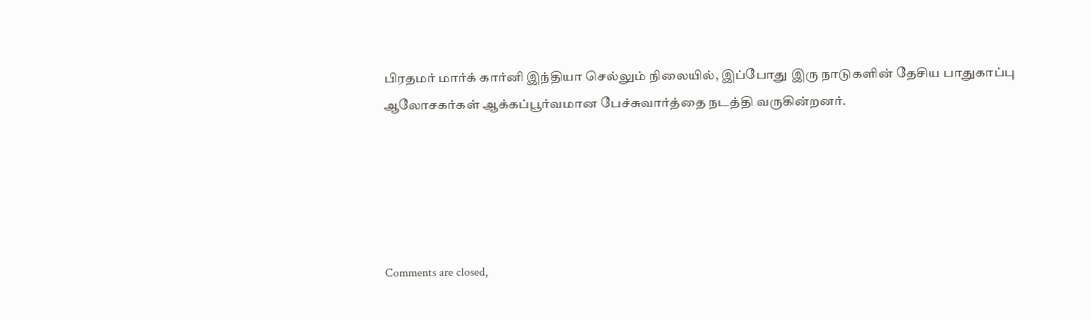பிரதமர் மார்க் கார்னி இந்தியா செல்லும் நிலையில், இப்போது இரு நாடுகளின் தேசிய பாதுகாப்பு ஆலோசகர்கள் ஆக்கப்பூர்வமான பேச்சுவார்த்தை நடத்தி வருகின்றனர்.





Comments are closed,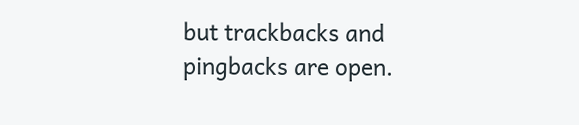but trackbacks and pingbacks are open.